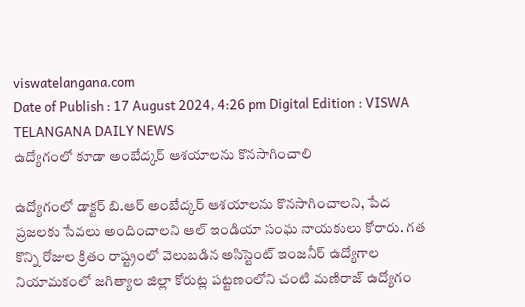viswatelangana.com
Date of Publish : 17 August 2024, 4:26 pm Digital Edition : VISWA TELANGANA DAILY NEWS
ఉద్యోగంలో కూడా అంబేద్కర్ ఆశయాలను కొనసాగించాలి

ఉద్యోగంలో డాక్టర్ బి.ఆర్ అంబేద్కర్ ఆశయాలను కొనసాగించాలని, పేద ప్రజలకు సేవలు అందించాలని ఆల్ ఇండియా సంఘ నాయకులు కోరారు. గత కొన్ని రోజుల క్రితం రాష్ట్రంలో వెలుబడిన అసిస్టెంట్ ఇంజనీర్ ఉద్యోగాల నియామకంలో జగిత్యాల జిల్లా కోరుట్ల పట్టణంలోని చంటి మణిరాజ్ ఉద్యోగం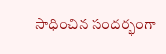సాధించిన సందర్భంగా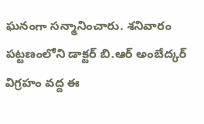ఘనంగా సన్మానించారు. శనివారం పట్టణంలోని డాక్టర్ బి.ఆర్ అంబేద్కర్ విగ్రహం వద్ద ఈ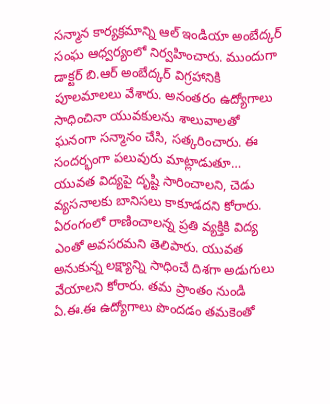సన్మాన కార్యక్రమాన్ని ఆల్ ఇండియా అంబేద్కర్ సంఘ ఆధ్వర్యంలో నిర్వహించారు. ముందుగా డాక్టర్ బి.ఆర్ అంబేద్కర్ విగ్రహానికి పూలమాలలు వేశారు. అనంతరం ఉద్యోగాలు సాధించినా యువకులను శాలువాలతో ఘనంగా సన్మానం చేసి, సత్కరించారు. ఈ సందర్భంగా పలువురు మాట్లాడుతూ… యువత విద్యపై దృష్టి సారించాలని, చెడు వ్యసనాలకు బానిసలు కాకూడదని కోరారు. ఏరంగంలో రాణించాలన్న ప్రతి వ్యక్తికి విద్య ఎంతో అవసరమని తెలిపారు. యువత అనుకున్న లక్ష్యాన్ని సాధించే దిశగా అడుగులు వేయాలని కోరారు. తమ ప్రాంతం నుండి ఏ.ఈ.ఈ ఉద్యోగాలు పొందడం తమకెంతో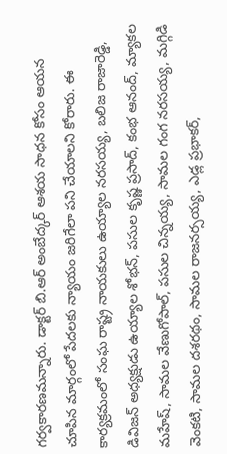గర్వకారణమన్నారు. డాక్టర్ బి.ఆర్ అంబేద్కర్ ఆశయ సాధన కోసం ఆయన చూపిన మార్గంలో పేదలకు న్యాయం జరిగేలా పని చేయాలని కోరారు. ఈ కార్యక్రమంలో సంఘ రాష్ట్ర నాయకులు ఉయ్యాల నరసయ్య, బలిజ రాజారెడ్డి, డివిజన్ అధ్యక్షుడు ఉయ్యాల శోభన్, పసుల కృష్ణ ప్రసాద్, కంభ ఆనంద్, మ్యాకల మహేష్, సామల వేణుగోపాల్, పసుల చిన్నయ్య, సామల గంగ నరసయ్య, మగ్గిడి వెంకటి, సామల దశరథం, సామల రాజనర్సయ్య, ఎడ్ల ప్రభాకర్,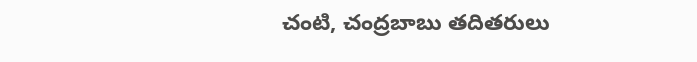చంటి, చంద్రబాబు తదితరులు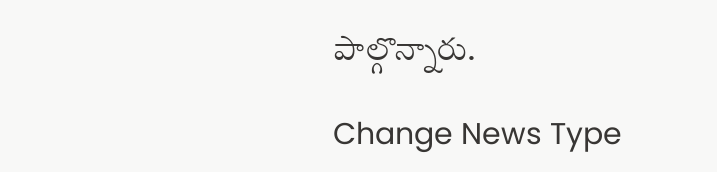పాల్గొన్నారు.

Change News Type